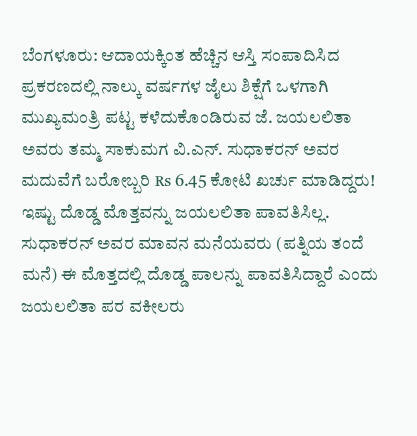ಬೆಂಗಳೂರು: ಆದಾಯಕ್ಕಿಂತ ಹೆಚ್ಚಿನ ಆಸ್ತಿ ಸಂಪಾದಿಸಿದ ಪ್ರಕರಣದಲ್ಲಿ ನಾಲ್ಕು ವರ್ಷಗಳ ಜೈಲು ಶಿಕ್ಷೆಗೆ ಒಳಗಾಗಿ ಮುಖ್ಯಮಂತ್ರಿ ಪಟ್ಟ ಕಳೆದುಕೊಂಡಿರುವ ಜೆ. ಜಯಲಲಿತಾ ಅವರು ತಮ್ಮ ಸಾಕುಮಗ ವಿ.ಎನ್. ಸುಧಾಕರನ್ ಅವರ ಮದುವೆಗೆ ಬರೋಬ್ಬರಿ ₨ 6.45 ಕೋಟಿ ಖರ್ಚು ಮಾಡಿದ್ದರು!
ಇಷ್ಟು ದೊಡ್ಡ ಮೊತ್ತವನ್ನು ಜಯಲಲಿತಾ ಪಾವತಿಸಿಲ್ಲ. ಸುಧಾಕರನ್ ಅವರ ಮಾವನ ಮನೆಯವರು (ಪತ್ನಿಯ ತಂದೆ ಮನೆ) ಈ ಮೊತ್ತದಲ್ಲಿ ದೊಡ್ಡ ಪಾಲನ್ನು ಪಾವತಿಸಿದ್ದಾರೆ ಎಂದು ಜಯಲಲಿತಾ ಪರ ವಕೀಲರು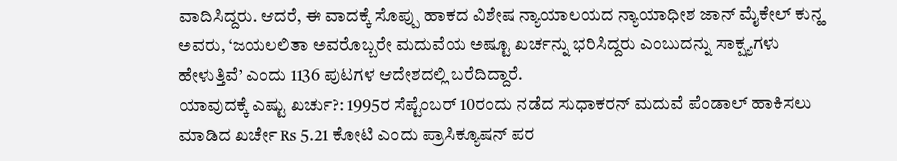ವಾದಿಸಿದ್ದರು. ಆದರೆ, ಈ ವಾದಕ್ಕೆ ಸೊಪ್ಪು ಹಾಕದ ವಿಶೇಷ ನ್ಯಾಯಾಲಯದ ನ್ಯಾಯಾಧೀಶ ಜಾನ್ ಮೈಕೇಲ್ ಕುನ್ಹ ಅವರು, ‘ಜಯಲಲಿತಾ ಅವರೊಬ್ಬರೇ ಮದುವೆಯ ಅಷ್ಟೂ ಖರ್ಚನ್ನು ಭರಿಸಿದ್ದರು ಎಂಬುದನ್ನು ಸಾಕ್ಷ್ಯಗಳು ಹೇಳುತ್ತಿವೆ’ ಎಂದು 1136 ಪುಟಗಳ ಆದೇಶದಲ್ಲಿ ಬರೆದಿದ್ದಾರೆ.
ಯಾವುದಕ್ಕೆ ಎಷ್ಟು ಖರ್ಚು?: 1995ರ ಸೆಪ್ಟೆಂಬರ್ 10ರಂದು ನಡೆದ ಸುಧಾಕರನ್ ಮದುವೆ ಪೆಂಡಾಲ್ ಹಾಕಿಸಲು ಮಾಡಿದ ಖರ್ಚೇ ₨ 5.21 ಕೋಟಿ ಎಂದು ಪ್ರಾಸಿಕ್ಯೂಷನ್ ಪರ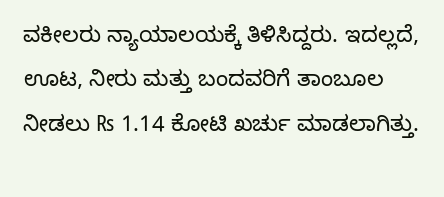ವಕೀಲರು ನ್ಯಾಯಾಲಯಕ್ಕೆ ತಿಳಿಸಿದ್ದರು. ಇದಲ್ಲದೆ, ಊಟ, ನೀರು ಮತ್ತು ಬಂದವರಿಗೆ ತಾಂಬೂಲ ನೀಡಲು ₨ 1.14 ಕೋಟಿ ಖರ್ಚು ಮಾಡಲಾಗಿತ್ತು.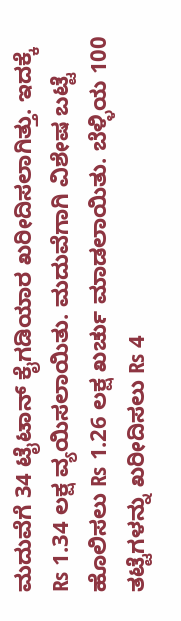ಮದುವೆಗೆ 34 ಟೈಟಾನ್ ಕೈಗಡಿಯಾರ ಖರೀದಿಸಲಾಗಿತ್ತು. ಇದಕ್ಕೆ ₨ 1.34 ಲಕ್ಷ ವ್ಯಯಿಸಲಾಯಿತು. ಮದುವೆಗಾಗಿ ವಿಶೇಷ ಬಟ್ಟೆ ಹೊಲಿಸಲು ₨ 1.26 ಲಕ್ಷ ಖರ್ಚು ಮಾಡಲಾಯಿತು. ಬೆಳ್ಳಿಯ 100 ತಟ್ಟೆಗಳನ್ನು ಖರೀದಿಸಲು ₨ 4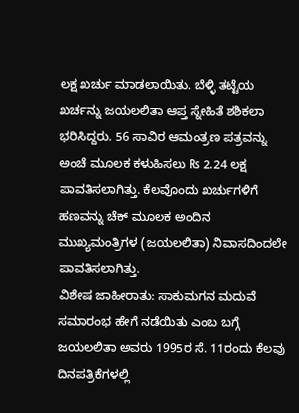ಲಕ್ಷ ಖರ್ಚು ಮಾಡಲಾಯಿತು. ಬೆಳ್ಳಿ ತಟ್ಟೆಯ ಖರ್ಚನ್ನು ಜಯಲಲಿತಾ ಆಪ್ತ ಸ್ನೇಹಿತೆ ಶಶಿಕಲಾ ಭರಿಸಿದ್ದರು. 56 ಸಾವಿರ ಆಮಂತ್ರಣ ಪತ್ರವನ್ನು ಅಂಚೆ ಮೂಲಕ ಕಳುಹಿಸಲು ₨ 2.24 ಲಕ್ಷ ಪಾವತಿಸಲಾಗಿತ್ತು. ಕೆಲವೊಂದು ಖರ್ಚುಗಳಿಗೆ ಹಣವನ್ನು ಚೆಕ್ ಮೂಲಕ ಅಂದಿನ ಮುಖ್ಯಮಂತ್ರಿಗಳ (ಜಯಲಲಿತಾ) ನಿವಾಸದಿಂದಲೇ ಪಾವತಿಸಲಾಗಿತ್ತು.
ವಿಶೇಷ ಜಾಹೀರಾತು: ಸಾಕುಮಗನ ಮದುವೆ ಸಮಾರಂಭ ಹೇಗೆ ನಡೆಯಿತು ಎಂಬ ಬಗ್ಗೆ ಜಯಲಲಿತಾ ಅವರು 1995ರ ಸೆ. 11ರಂದು ಕೆಲವು ದಿನಪತ್ರಿಕೆಗಳಲ್ಲಿ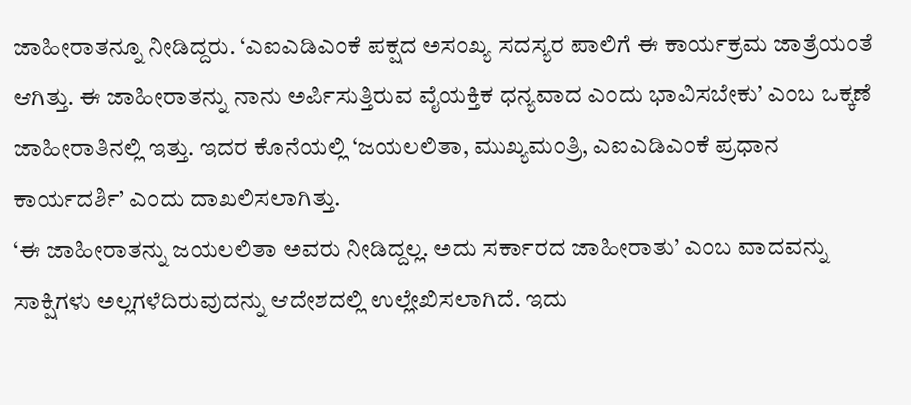ಜಾಹೀರಾತನ್ನೂ ನೀಡಿದ್ದರು. ‘ಎಐಎಡಿಎಂಕೆ ಪಕ್ಷದ ಅಸಂಖ್ಯ ಸದಸ್ಯರ ಪಾಲಿಗೆ ಈ ಕಾರ್ಯಕ್ರಮ ಜಾತ್ರೆಯಂತೆ ಆಗಿತ್ತು. ಈ ಜಾಹೀರಾತನ್ನು ನಾನು ಅರ್ಪಿಸುತ್ತಿರುವ ವೈಯಕ್ತಿಕ ಧನ್ಯವಾದ ಎಂದು ಭಾವಿಸಬೇಕು’ ಎಂಬ ಒಕ್ಕಣೆ ಜಾಹೀರಾತಿನಲ್ಲಿ ಇತ್ತು. ಇದರ ಕೊನೆಯಲ್ಲಿ ‘ಜಯಲಲಿತಾ, ಮುಖ್ಯಮಂತ್ರಿ, ಎಐಎಡಿಎಂಕೆ ಪ್ರಧಾನ ಕಾರ್ಯದರ್ಶಿ’ ಎಂದು ದಾಖಲಿಸಲಾಗಿತ್ತು.
‘ಈ ಜಾಹೀರಾತನ್ನು ಜಯಲಲಿತಾ ಅವರು ನೀಡಿದ್ದಲ್ಲ. ಅದು ಸರ್ಕಾರದ ಜಾಹೀರಾತು’ ಎಂಬ ವಾದವನ್ನು ಸಾಕ್ಷಿಗಳು ಅಲ್ಲಗಳೆದಿರುವುದನ್ನು ಆದೇಶದಲ್ಲಿ ಉಲ್ಲೇಖಿಸಲಾಗಿದೆ. ಇದು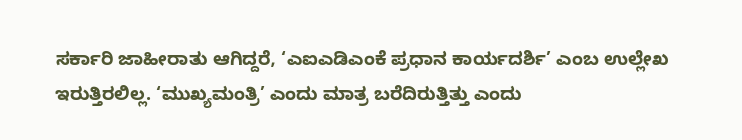ಸರ್ಕಾರಿ ಜಾಹೀರಾತು ಆಗಿದ್ದರೆ, ‘ಎಐಎಡಿಎಂಕೆ ಪ್ರಧಾನ ಕಾರ್ಯದರ್ಶಿ’ ಎಂಬ ಉಲ್ಲೇಖ ಇರುತ್ತಿರಲಿಲ್ಲ. ‘ಮುಖ್ಯಮಂತ್ರಿ’ ಎಂದು ಮಾತ್ರ ಬರೆದಿರುತ್ತಿತ್ತು ಎಂದು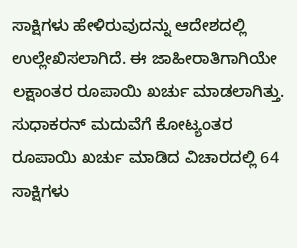ಸಾಕ್ಷಿಗಳು ಹೇಳಿರುವುದನ್ನು ಆದೇಶದಲ್ಲಿ ಉಲ್ಲೇಖಿಸಲಾಗಿದೆ. ಈ ಜಾಹೀರಾತಿಗಾಗಿಯೇ ಲಕ್ಷಾಂತರ ರೂಪಾಯಿ ಖರ್ಚು ಮಾಡಲಾಗಿತ್ತು.
ಸುಧಾಕರನ್ ಮದುವೆಗೆ ಕೋಟ್ಯಂತರ ರೂಪಾಯಿ ಖರ್ಚು ಮಾಡಿದ ವಿಚಾರದಲ್ಲಿ 64 ಸಾಕ್ಷಿಗಳು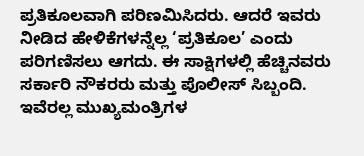ಪ್ರತಿಕೂಲವಾಗಿ ಪರಿಣಮಿಸಿದರು. ಆದರೆ ಇವರು ನೀಡಿದ ಹೇಳಿಕೆಗಳನ್ನೆಲ್ಲ ‘ಪ್ರತಿಕೂಲ’ ಎಂದು ಪರಿಗಣಿಸಲು ಆಗದು. ಈ ಸಾಕ್ಷಿಗಳಲ್ಲಿ ಹೆಚ್ಚಿನವರು ಸರ್ಕಾರಿ ನೌಕರರು ಮತ್ತು ಪೊಲೀಸ್ ಸಿಬ್ಬಂದಿ. ಇವೆರಲ್ಲ ಮುಖ್ಯಮಂತ್ರಿಗಳ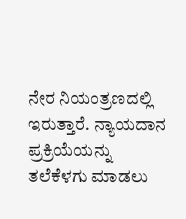ನೇರ ನಿಯಂತ್ರಣದಲ್ಲಿ ಇರುತ್ತಾರೆ. ನ್ಯಾಯದಾನ ಪ್ರಕ್ರಿಯೆಯನ್ನು ತಲೆಕೆಳಗು ಮಾಡಲು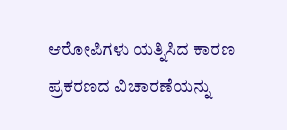ಆರೋಪಿಗಳು ಯತ್ನಿಸಿದ ಕಾರಣ ಪ್ರಕರಣದ ವಿಚಾರಣೆಯನ್ನು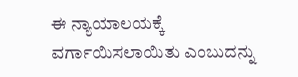ಈ ನ್ಯಾಯಾಲಯಕ್ಕೆ ವರ್ಗಾಯಿಸಲಾಯಿತು ಎಂಬುದನ್ನು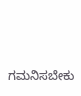ಗಮನಿಸಬೇಕು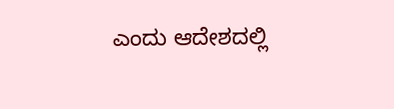ಎಂದು ಆದೇಶದಲ್ಲಿ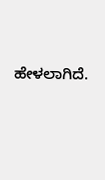ಹೇಳಲಾಗಿದೆ.